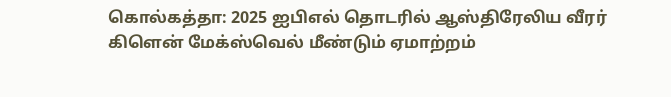கொல்கத்தா: 2025 ஐபிஎல் தொடரில் ஆஸ்திரேலிய வீரர் கிளென் மேக்ஸ்வெல் மீண்டும் ஏமாற்றம்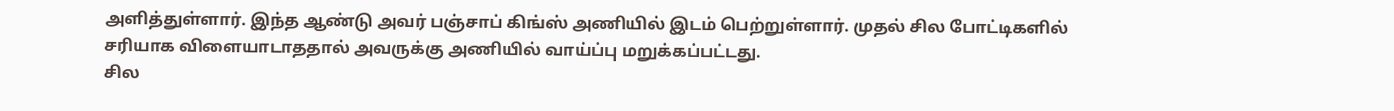அளித்துள்ளார். இந்த ஆண்டு அவர் பஞ்சாப் கிங்ஸ் அணியில் இடம் பெற்றுள்ளார். முதல் சில போட்டிகளில் சரியாக விளையாடாததால் அவருக்கு அணியில் வாய்ப்பு மறுக்கப்பட்டது.
சில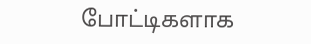போட்டிகளாக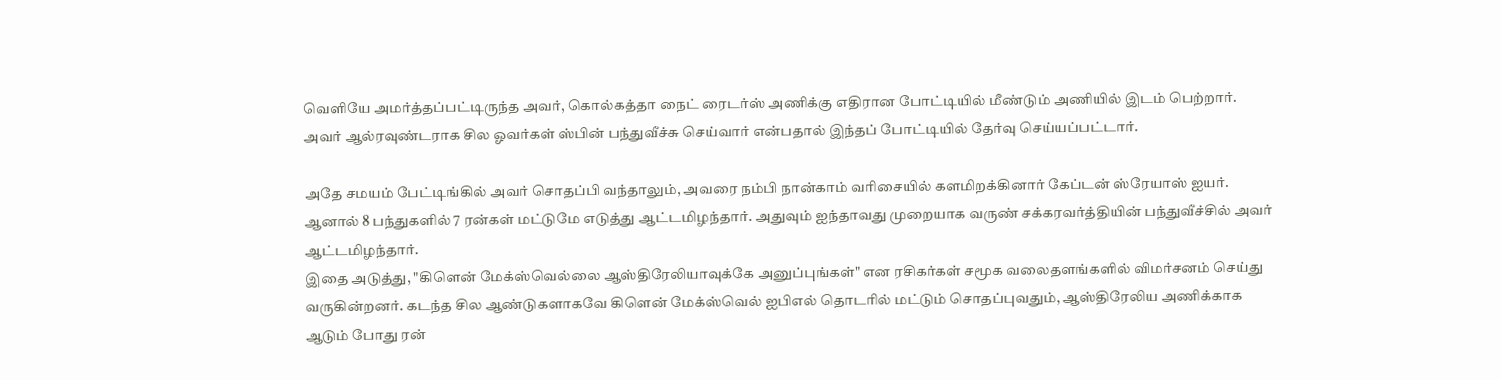வெளியே அமர்த்தப்பட்டிருந்த அவர், கொல்கத்தா நைட் ரைடர்ஸ் அணிக்கு எதிரான போட்டியில் மீண்டும் அணியில் இடம் பெற்றார். அவர் ஆல்ரவுண்டராக சில ஓவர்கள் ஸ்பின் பந்துவீச்சு செய்வார் என்பதால் இந்தப் போட்டியில் தேர்வு செய்யப்பட்டார்.

அதே சமயம் பேட்டிங்கில் அவர் சொதப்பி வந்தாலும், அவரை நம்பி நான்காம் வரிசையில் களமிறக்கினார் கேப்டன் ஸ்ரேயாஸ் ஐயர். ஆனால் 8 பந்துகளில் 7 ரன்கள் மட்டுமே எடுத்து ஆட்டமிழந்தார். அதுவும் ஐந்தாவது முறையாக வருண் சக்கரவர்த்தியின் பந்துவீச்சில் அவர் ஆட்டமிழந்தார்.
இதை அடுத்து, "கிளென் மேக்ஸ்வெல்லை ஆஸ்திரேலியாவுக்கே அனுப்புங்கள்" என ரசிகர்கள் சமூக வலைதளங்களில் விமர்சனம் செய்து வருகின்றனர். கடந்த சில ஆண்டுகளாகவே கிளென் மேக்ஸ்வெல் ஐபிஎல் தொடரில் மட்டும் சொதப்புவதும், ஆஸ்திரேலிய அணிக்காக ஆடும் போது ரன்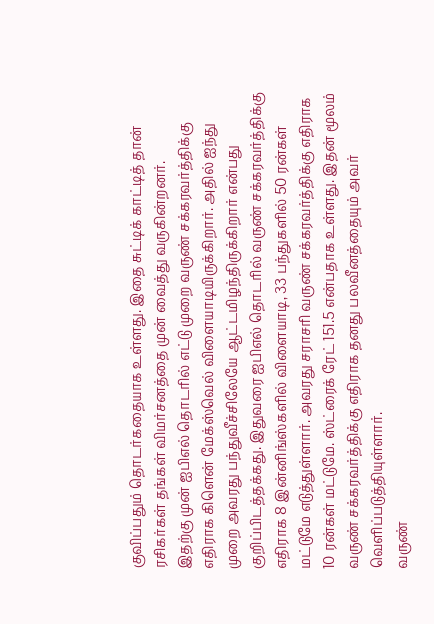குவிப்பதும் தொடர்கதையாக உள்ளது. இதை சுட்டிக் காட்டித் தான் ரசிகர்கள் தங்கள் விமர்சனத்தை முன் வைத்து வருகின்றனர்.
இதற்கு முன் ஐபிஎல் தொடரில் எட்டு முறை வருண் சக்கரவர்த்திக்கு எதிராக கிளென் மேக்ஸ்வெல் விளையாடியிருக்கிறார். அதில் ஐந்து முறை அவரது பந்துவீச்சிலேயே ஆட்டமிழந்திருக்கிறார் என்பது குறிப்பிடத்தக்கது. இதுவரை ஐபிஎல் தொடரில் வருண் சக்கரவர்த்திக்கு எதிராக 8 இன்னிங்ஸ்களில் விளையாடி, 33 பந்துகளில் 50 ரன்கள் மட்டுமே எடுத்துள்ளார். அவரது சராசரி வருண் சக்கரவர்த்திக்கு எதிராக 10 ரன்கள் மட்டுமே. ஸ்ட்ரைக் ரேட் 151.5 என்பதாக உள்ளது. இதன் மூலம் வருண் சக்கரவர்த்திக்கு எதிராக தனது பலவீனத்தையும் அவர் வெளிப்படுத்தியுள்ளார்.
வருண்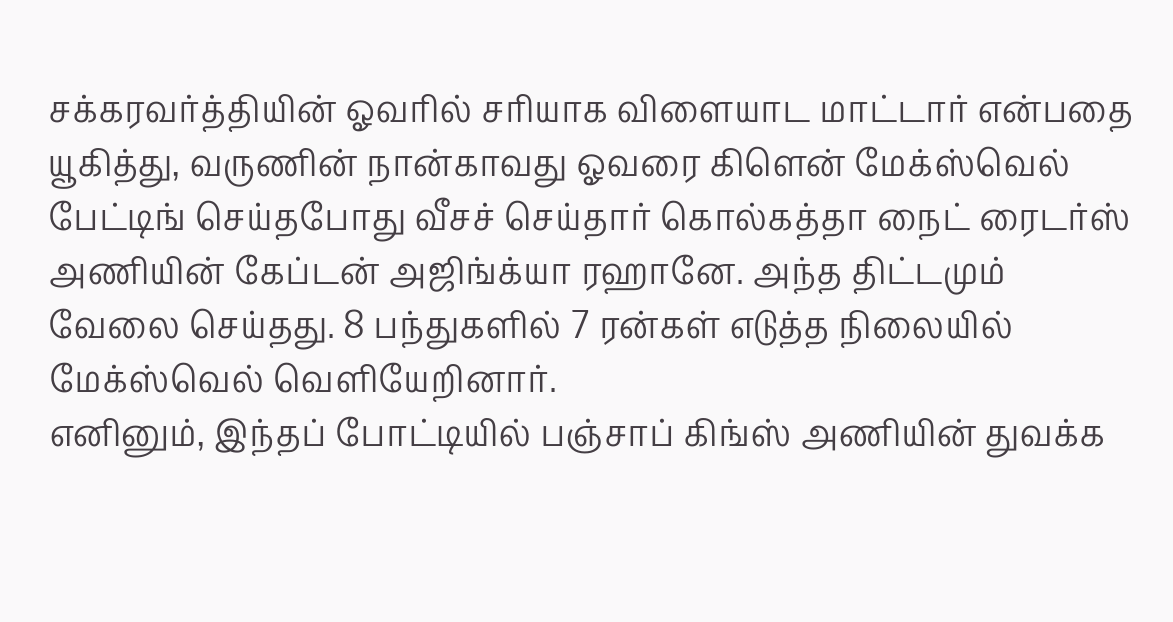சக்கரவர்த்தியின் ஓவரில் சரியாக விளையாட மாட்டார் என்பதை யூகித்து, வருணின் நான்காவது ஓவரை கிளென் மேக்ஸ்வெல் பேட்டிங் செய்தபோது வீசச் செய்தார் கொல்கத்தா நைட் ரைடர்ஸ் அணியின் கேப்டன் அஜிங்க்யா ரஹானே. அந்த திட்டமும் வேலை செய்தது. 8 பந்துகளில் 7 ரன்கள் எடுத்த நிலையில் மேக்ஸ்வெல் வெளியேறினார்.
எனினும், இந்தப் போட்டியில் பஞ்சாப் கிங்ஸ் அணியின் துவக்க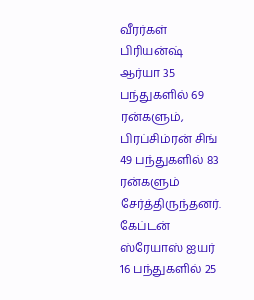வீரர்கள் பிரியன்ஷ் ஆர்யா 35 பந்துகளில் 69 ரன்களும், பிரப்சிம்ரன் சிங் 49 பந்துகளில் 83 ரன்களும் சேர்த்திருந்தனர். கேப்டன் ஸ்ரேயாஸ் ஐயர் 16 பந்துகளில் 25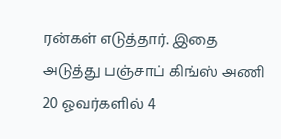ரன்கள் எடுத்தார். இதை அடுத்து பஞ்சாப் கிங்ஸ் அணி 20 ஓவர்களில் 4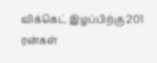விக்கெட் இழப்பிற்கு 201 ரன்கள்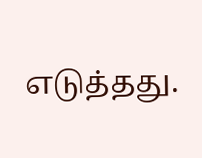எடுத்தது.